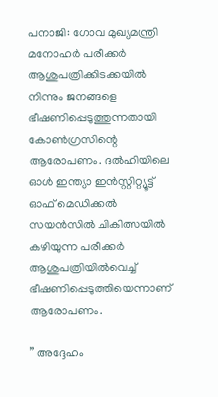പനാജി: ഗോവ മുഖ്യമന്ത്രി മനോഹര്‍ പരീക്കര്‍ ആശുപത്രിക്കിടക്കയില്‍ നിന്നും ജനങ്ങളെ ഭീഷണിപ്പെടുത്തുന്നതായി കോണ്‍ഗ്രസിന്റെ ആരോപണം. ദല്‍ഹിയിലെ ഓള്‍ ഇന്ത്യാ ഇന്‍സ്റ്റിറ്റ്യൂട്ട് ഓഫ് മെഡിക്കല്‍ സയന്‍സില്‍ ചികിത്സയില്‍ കഴിയുന്ന പരീക്കര്‍ ആശുപത്രിയില്‍വെച്ച് ഭീഷണിപ്പെടുത്തിയെന്നാണ് ആരോപണം.

” അദ്ദേഹം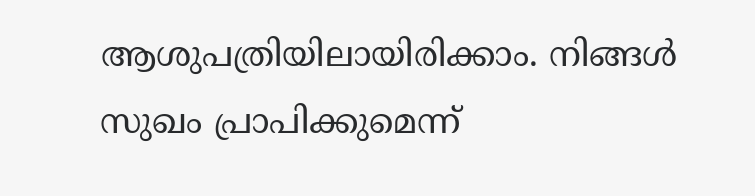ആശുപത്രിയിലായിരിക്കാം. നിങ്ങള്‍ സുഖം പ്രാപിക്കുമെന്ന്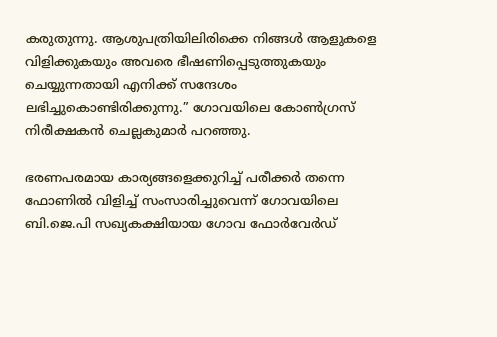കരുതുന്നു. ആശുപത്രിയിലിരിക്കെ നിങ്ങള്‍ ആളുകളെ വിളിക്കുകയും അവരെ ഭീഷണിപ്പെടുത്തുകയും ചെയ്യുന്നതായി എനിക്ക് സന്ദേശം ലഭിച്ചുകൊണ്ടിരിക്കുന്നു.” ഗോവയിലെ കോണ്‍ഗ്രസ് നിരീക്ഷകന്‍ ചെല്ലകുമാര്‍ പറഞ്ഞു.

ഭരണപരമായ കാര്യങ്ങളെക്കുറിച്ച് പരീക്കര്‍ തന്നെ ഫോണില്‍ വിളിച്ച് സംസാരിച്ചുവെന്ന് ഗോവയിലെ ബി.ജെ.പി സഖ്യകക്ഷിയായ ഗോവ ഫോര്‍വേര്‍ഡ്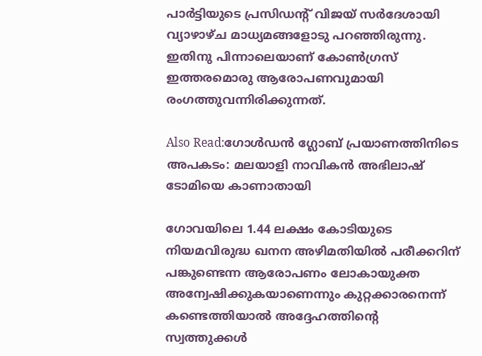പാര്‍ട്ടിയുടെ പ്രസിഡന്റ് വിജയ് സര്‍ദേശായി വ്യാഴാഴ്ച മാധ്യമങ്ങളോടു പറഞ്ഞിരുന്നു. ഇതിനു പിന്നാലെയാണ് കോണ്‍ഗ്രസ് ഇത്തരമൊരു ആരോപണവുമായി രംഗത്തുവന്നിരിക്കുന്നത്.

Also Read:ഗോള്‍ഡന്‍ ഗ്ലോബ് പ്രയാണത്തിനിടെ അപകടം: മലയാളി നാവികന്‍ അഭിലാഷ് ടോമിയെ കാണാതായി

ഗോവയിലെ 1.44 ലക്ഷം കോടിയുടെ നിയമവിരുദ്ധ ഖനന അഴിമതിയില്‍ പരീക്കറിന് പങ്കുണ്ടെന്ന ആരോപണം ലോകായുക്ത അന്വേഷിക്കുകയാണെന്നും കുറ്റക്കാരനെന്ന് കണ്ടെത്തിയാല്‍ അദ്ദേഹത്തിന്റെ സ്വത്തുക്കള്‍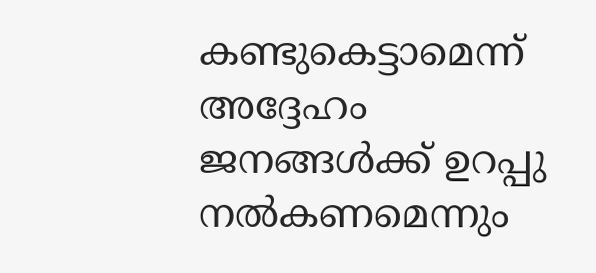കണ്ടുകെട്ടാമെന്ന് അദ്ദേഹം ജനങ്ങള്‍ക്ക് ഉറപ്പു നല്‍കണമെന്നും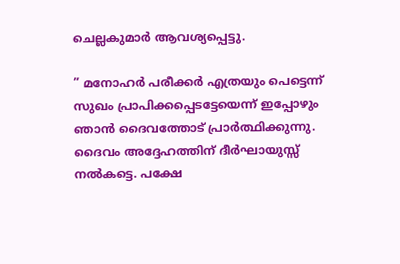ചെല്ലകുമാര്‍ ആവശ്യപ്പെട്ടു.

” മനോഹര്‍ പരീക്കര്‍ എത്രയും പെട്ടെന്ന് സുഖം പ്രാപിക്കപ്പെടട്ടേയെന്ന് ഇപ്പോഴും ഞാന്‍ ദൈവത്തോട് പ്രാര്‍ത്ഥിക്കുന്നു. ദൈവം അദ്ദേഹത്തിന് ദീര്‍ഘായുസ്സ് നല്‍കട്ടെ. പക്ഷേ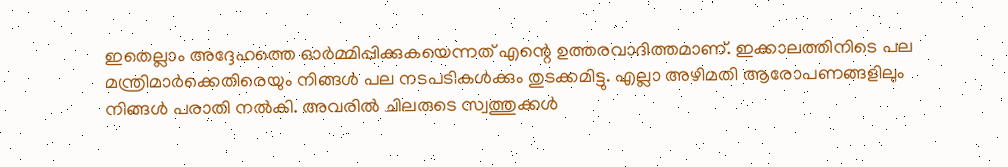ഇതെല്ലാം അദ്ദേഹത്തെ ഓര്‍മ്മിപ്പിക്കുകയെന്നത് എന്റെ ഉത്തരവാദിത്തമാണ്. ഇക്കാലത്തിനിടെ പല മന്ത്രിമാര്‍ക്കെതിരെയും നിങ്ങള്‍ പല നടപടികള്‍ക്കും തുടക്കമിട്ടു. എല്ലാ അഴിമതി ആരോപണങ്ങളിലും നിങ്ങള്‍ പരാതി നല്‍കി. അവരില്‍ ചിലരുടെ സ്വത്തുക്കള്‍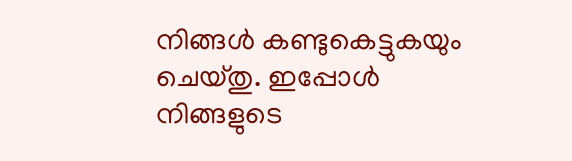നിങ്ങള്‍ കണ്ടുകെട്ടുകയും ചെയ്തു. ഇപ്പോള്‍ നിങ്ങളുടെ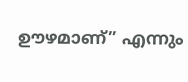ഊഴമാണ്” എന്നും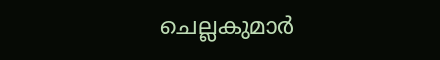ചെല്ലകുമാര്‍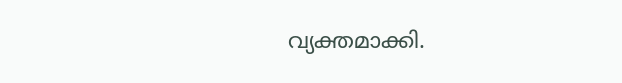വ്യക്തമാക്കി.